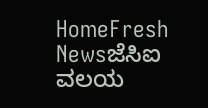HomeFresh Newsಜೆಸಿಐ ವಲಯ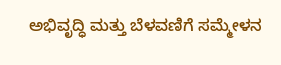ಅಭಿವೃದ್ಧಿ ಮತ್ತು ಬೆಳವಣಿಗೆ ಸಮ್ಮೇಳನ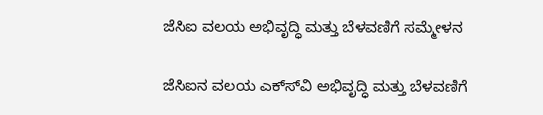ಜೆಸಿಐ ವಲಯ ಅಭಿವೃದ್ಧಿ ಮತ್ತು ಬೆಳವಣಿಗೆ ಸಮ್ಮೇಳನ

ಜೆಸಿಐನ ವಲಯ ಎಕ್ಸ್‍ವಿ ಅಭಿವೃದ್ಧಿ ಮತ್ತು ಬೆಳವಣಿಗೆ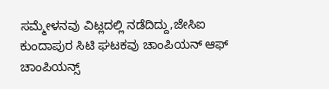ಸಮ್ಮೇಳನವು ವಿಟ್ಲದಲ್ಲಿ ನಡೆದಿದ್ದು,ಜೇಸಿಐ ಕುಂದಾಪುರ ಸಿಟಿ ಘಟಕವು ಚಾಂಪಿಯನ್ ಆಫ್ ಚಾಂಪಿಯನ್ಸ್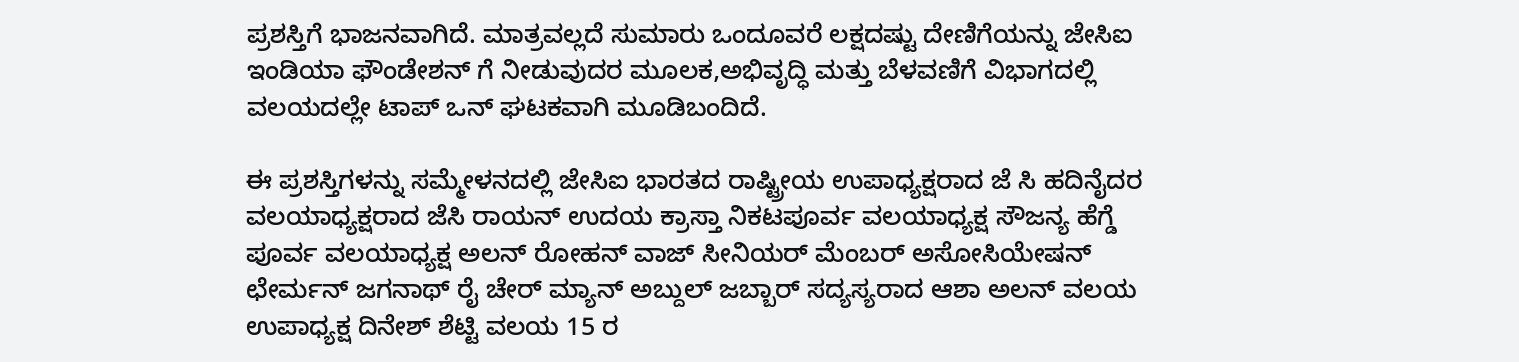ಪ್ರಶಸ್ತಿಗೆ ಭಾಜನವಾಗಿದೆ. ಮಾತ್ರವಲ್ಲದೆ ಸುಮಾರು ಒಂದೂವರೆ ಲಕ್ಷದಷ್ಟು ದೇಣಿಗೆಯನ್ನು ಜೇಸಿಐ ಇಂಡಿಯಾ ಫೌಂಡೇಶನ್ ಗೆ ನೀಡುವುದರ ಮೂಲಕ,ಅಭಿವೃದ್ಧಿ ಮತ್ತು ಬೆಳವಣಿಗೆ ವಿಭಾಗದಲ್ಲಿ ವಲಯದಲ್ಲೇ ಟಾಪ್ ಒನ್ ಘಟಕವಾಗಿ ಮೂಡಿಬಂದಿದೆ.

ಈ ಪ್ರಶಸ್ತಿಗಳನ್ನು ಸಮ್ಮೇಳನದಲ್ಲಿ ಜೇಸಿಐ ಭಾರತದ ರಾಷ್ಟ್ರೀಯ ಉಪಾಧ್ಯಕ್ಷರಾದ ಜೆ ಸಿ ಹದಿನೈದರ ವಲಯಾಧ್ಯಕ್ಷರಾದ ಜೆಸಿ ರಾಯನ್ ಉದಯ ಕ್ರಾಸ್ತಾ ನಿಕಟಪೂರ್ವ ವಲಯಾಧ್ಯಕ್ಷ ಸೌಜನ್ಯ ಹೆಗ್ಡೆ ಪೂರ್ವ ವಲಯಾಧ್ಯಕ್ಷ ಅಲನ್ ರೋಹನ್ ವಾಜ್ ಸೀನಿಯರ್ ಮೆಂಬರ್ ಅಸೋಸಿಯೇಷನ್ ಛೇರ್ಮನ್ ಜಗನಾಥ್ ರೈ ಚೇರ್ ಮ್ಯಾನ್ ಅಬ್ದುಲ್ ಜಬ್ಬಾರ್ ಸದ್ಯಸ್ಯರಾದ ಆಶಾ ಅಲನ್ ವಲಯ ಉಪಾಧ್ಯಕ್ಷ ದಿನೇಶ್ ಶೆಟ್ಟಿ ವಲಯ 15 ರ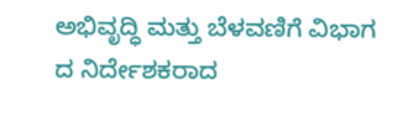ಅಭಿವೃದ್ಧಿ ಮತ್ತು ಬೆಳವಣಿಗೆ ವಿಭಾಗ ದ ನಿರ್ದೇಶಕರಾದ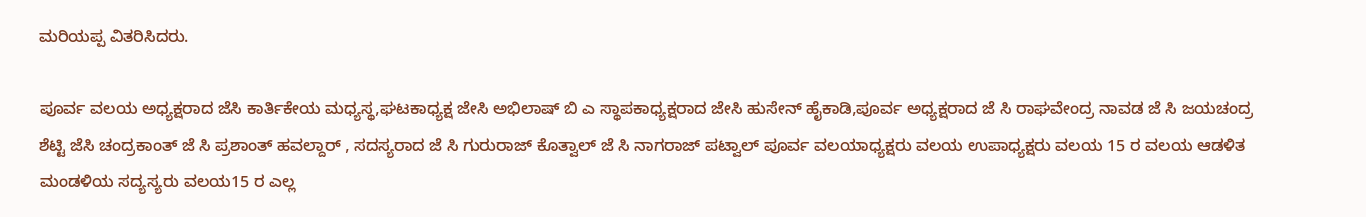ಮರಿಯಪ್ಪ ವಿತರಿಸಿದರು.

ಪೂರ್ವ ವಲಯ ಅಧ್ಯಕ್ಷರಾದ ಜೆಸಿ ಕಾರ್ತಿಕೇಯ ಮಧ್ಯಸ್ಥ,ಘಟಕಾಧ್ಯಕ್ಷ ಜೇಸಿ ಅಭಿಲಾಷ್ ಬಿ ಎ ಸ್ಥಾಪಕಾಧ್ಯಕ್ಷರಾದ ಜೇಸಿ ಹುಸೇನ್ ಹೈಕಾಡಿ,ಪೂರ್ವ ಅಧ್ಯಕ್ಷರಾದ ಜೆ ಸಿ ರಾಘವೇಂದ್ರ ನಾವಡ ಜೆ ಸಿ ಜಯಚಂದ್ರ ಶೆಟ್ಟಿ ಜೆಸಿ ಚಂದ್ರಕಾಂತ್ ಜೆ ಸಿ ಪ್ರಶಾಂತ್ ಹವಲ್ದಾರ್ , ಸದಸ್ಯರಾದ ಜೆ ಸಿ ಗುರುರಾಜ್ ಕೊತ್ವಾಲ್ ಜೆ ಸಿ ನಾಗರಾಜ್ ಪಟ್ವಾಲ್ ಪೂರ್ವ ವಲಯಾಧ್ಯಕ್ಷರು ವಲಯ ಉಪಾಧ್ಯಕ್ಷರು ವಲಯ 15 ರ ವಲಯ ಆಡಳಿತ ಮಂಡಳಿಯ ಸದ್ಯಸ್ಯರು ವಲಯ15 ರ ಎಲ್ಲ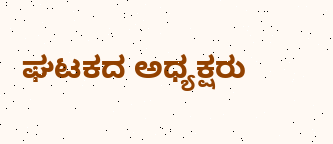ಘಟಕದ ಅಧ್ಯಕ್ಷರು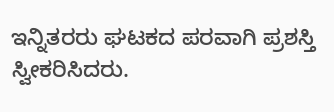ಇನ್ನಿತರರು ಘಟಕದ ಪರವಾಗಿ ಪ್ರಶಸ್ತಿ ಸ್ವೀಕರಿಸಿದರು.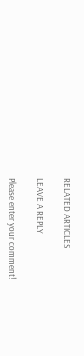RELATED ARTICLES

LEAVE A REPLY

Please enter your comment!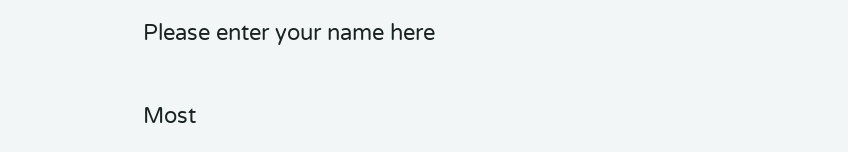Please enter your name here

Most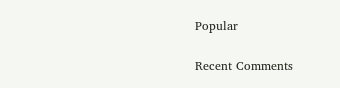Popular

Recent Comments